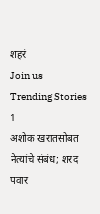शहरं
Join us
Trending Stories
1
अशोक खरातसोबत नेत्यांचे संबंध; शरद पवार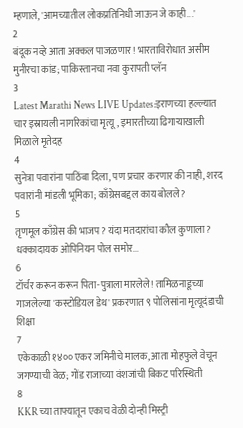म्हणाले, 'आमच्यातील लोकप्रतिनिधी जाऊन जे काही...'
2
बंदूक नव्हे आता अक्कल पाजळणार! भारताविरोधात असीम मुनीरचा कांड; पाकिस्तानचा नवा कुरापती प्लॅन
3
Latest Marathi News LIVE Updates:इराणच्या हल्ल्यात चार इस्रायली नागरिकांचा मृत्यू, इमारतीच्या ढिगाऱ्याखाली मिळाले मृतेदह
4
सुनेत्रा पवारांना पाठिंबा दिला, पण प्रचार करणार की नाही, शरद पवारांनी मांडली भूमिका; काँग्रेसबद्दल काय बोलले?
5
तृणमूल काँग्रेस की भाजप? यंदा मतदारांचा कौल कुणाला? धक्कादायक ओपिनियन पोल समोर...
6
टॉर्चर करून करून पिता-पुत्राला मारलेले! तामिळनाडूच्या गाजलेल्या 'कस्टोडियल डेथ' प्रकरणात ९ पोलिसांना मृत्यूदंडाची शिक्षा
7
एकेकाळी १४०० एकर जमिनीचे मालक, आता मोहफुले वेचून जगण्याची वेळ; गोंड राजाच्या वंशजांची बिकट परिस्थिती
8
KKR च्या ताफ्यातून एकाच वेळी दोन्ही मिस्ट्री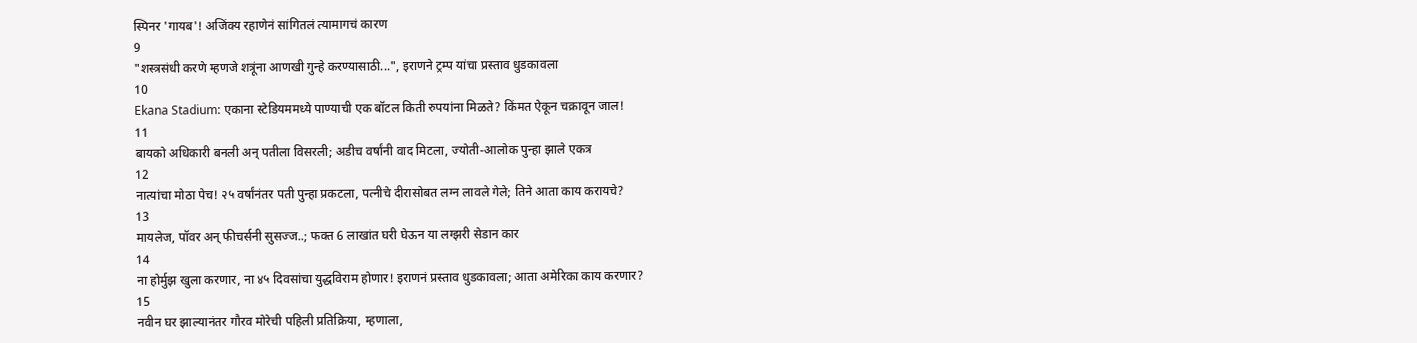स्पिनर 'गायब'! अजिंक्य रहाणेनं सांगितलं त्यामागचं कारण
9
"शस्त्रसंधी करणे म्हणजे शत्रूंना आणखी गुन्हे करण्यासाठी...", इराणने ट्रम्प यांचा प्रस्ताव धुडकावला
10
Ekana Stadium: एकाना स्टेडियममध्ये पाण्याची एक बॉटल किती रुपयांना मिळते? किंमत ऐकून चक्रावून जाल!
11
बायको अधिकारी बनली अन् पतीला विसरली; अडीच वर्षांनी वाद मिटला, ज्योती-आलोक पुन्हा झाले एकत्र
12
नात्यांचा मोठा पेच! २५ वर्षांनंतर पती पुन्हा प्रकटला, पत्नीचे दीरासोबत लग्न लावले गेले; तिने आता काय करायचे?
13
मायलेज, पॉवर अन् फीचर्सनी सुसज्ज..; फक्त 6 लाखांत घरी घेऊन या लग्झरी सेडान कार
14
ना होर्मुझ खुला करणार, ना ४५ दिवसांचा युद्धविराम होणार! इराणनं प्रस्ताव धुडकावला; आता अमेरिका काय करणार?
15
नवीन घर झाल्यानंतर गौरव मोरेची पहिली प्रतिक्रिया, म्हणाला,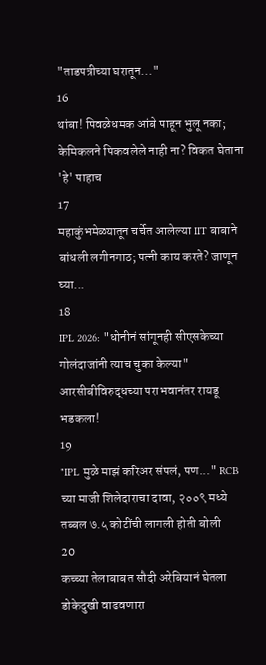"ताडपत्रीच्या घरातून..."
16
थांबा! पिवळेधमक आंबे पाहून भुलू नका; केमिकलने पिकवलेले नाही ना? विकत घेताना 'हे' पाहाच
17
महाकुंभमेळ्यातून चर्चेत आलेल्या IIT बाबाने बांधली लगीनगाठ; पत्नी काय करते? जाणून घ्या...
18
IPL 2026: "धोनीनं सांगूनही सीएसकेच्या गोलंदाजांनी त्याच चुका केल्या" आरसीबीविरुद्धच्या पराभवानंतर रायडू भडकला!
19
"IPL मुळे माझं करिअर संपलं, पण..." RCB च्या माजी शिलेदाराचा दावा, २००९ मध्ये तब्बल ७.५ कोटींची लागली होती बोली
20
कच्च्या तेलाबाबत सौदी अरेबियानं घेतला डोकेदुखी वाढवणारा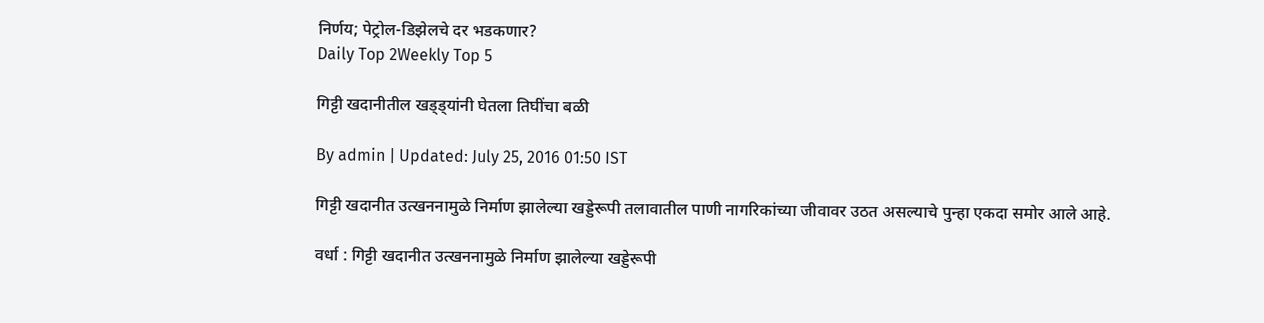निर्णय; पेट्रोल-डिझेलचे दर भडकणार?
Daily Top 2Weekly Top 5

गिट्टी खदानीतील खड्ड्यांनी घेतला तिघींचा बळी

By admin | Updated: July 25, 2016 01:50 IST

गिट्टी खदानीत उत्खननामुळे निर्माण झालेल्या खड्डेरूपी तलावातील पाणी नागरिकांच्या जीवावर उठत असल्याचे पुन्हा एकदा समोर आले आहे.

वर्धा : गिट्टी खदानीत उत्खननामुळे निर्माण झालेल्या खड्डेरूपी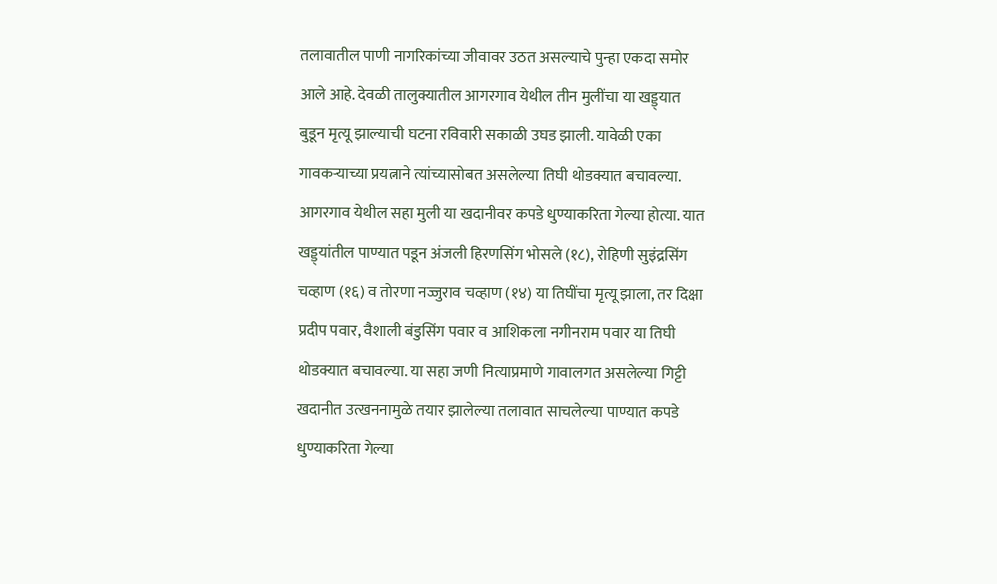तलावातील पाणी नागरिकांच्या जीवावर उठत असल्याचे पुन्हा एकदा समोर आले आहे. देवळी तालुक्यातील आगरगाव येथील तीन मुलींचा या खड्ड्यात बुडून मृत्यू झाल्याची घटना रविवारी सकाळी उघड झाली. यावेळी एका गावकऱ्याच्या प्रयत्नाने त्यांच्यासोबत असलेल्या तिघी थोडक्यात बचावल्या. आगरगाव येथील सहा मुली या खदानीवर कपडे धुण्याकरिता गेल्या होत्या. यात खड्ड्यांतील पाण्यात पडून अंजली हिरणसिंग भोसले (१८), रोहिणी सुइंद्रसिंग चव्हाण (१६) व तोरणा नज्जुराव चव्हाण (१४) या तिघींचा मृत्यू झाला, तर दिक्षा प्रदीप पवार, वैशाली बंडुसिंग पवार व आशिकला नगीनराम पवार या तिघी थोडक्यात बचावल्या. या सहा जणी नित्याप्रमाणे गावालगत असलेल्या गिट्टी खदानीत उत्खननामुळे तयार झालेल्या तलावात साचलेल्या पाण्यात कपडे धुण्याकरिता गेल्या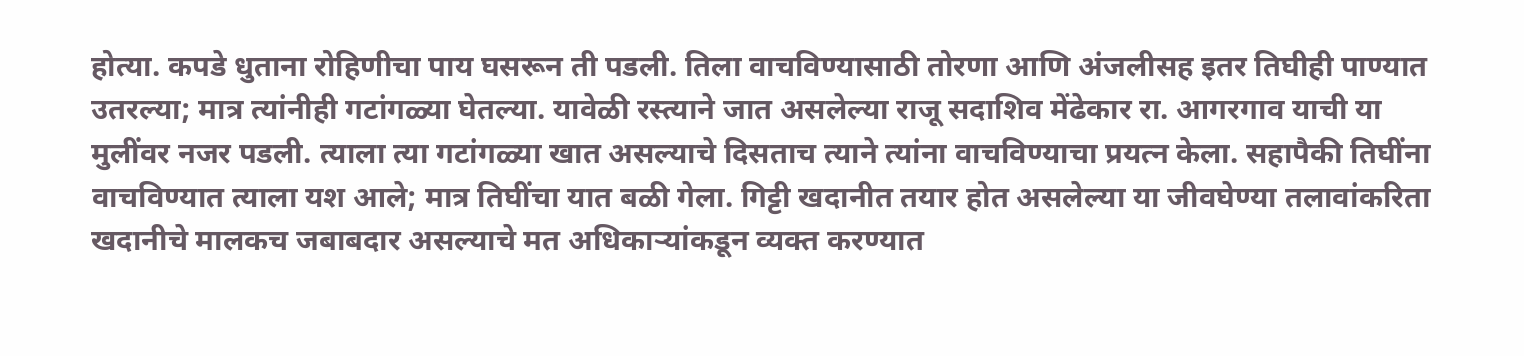होत्या. कपडे धुताना रोहिणीचा पाय घसरून ती पडली. तिला वाचविण्यासाठी तोरणा आणि अंजलीसह इतर तिघीही पाण्यात उतरल्या; मात्र त्यांनीही गटांगळ्या घेतल्या. यावेळी रस्त्याने जात असलेल्या राजू सदाशिव मेंढेकार रा. आगरगाव याची या मुलींवर नजर पडली. त्याला त्या गटांगळ्या खात असल्याचे दिसताच त्याने त्यांना वाचविण्याचा प्रयत्न केला. सहापैकी तिघींना वाचविण्यात त्याला यश आले; मात्र तिघींचा यात बळी गेला. गिट्टी खदानीत तयार होत असलेल्या या जीवघेण्या तलावांकरिता खदानीचे मालकच जबाबदार असल्याचे मत अधिकाऱ्यांकडून व्यक्त करण्यात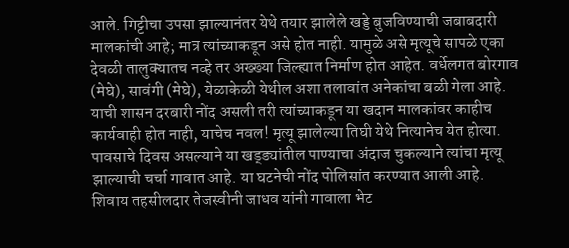आले. गिट्टीचा उपसा झाल्यानंतर येथे तयार झालेले खड्डे बुजविण्याची जबाबदारी मालकांची आहे; मात्र त्यांच्याकडून असे होत नाही. यामुळे असे मृत्यूचे सापळे एका देवळी तालुक्यातच नव्हे तर अख्ख्या जिल्ह्यात निर्माण होत आहेत. वर्धेलगत बोरगाव (मेघे), सावंगी (मेघे), येळाकेळी येथील अशा तलावांत अनेकांचा बळी गेला आहे. याची शासन दरबारी नोंद असली तरी त्यांच्याकडून या खदान मालकांवर काहीच कार्यवाही होत नाही, याचेच नवल! मृत्यू झालेल्या तिघी येथे नित्यानेच येत होत्या. पावसाचे दिवस असल्याने या खड्ड्यांतील पाण्याचा अंदाज चुकल्याने त्यांचा मृत्यू झाल्याची चर्चा गावात आहे. या घटनेची नोंद पोलिसांत करण्यात आली आहे. शिवाय तहसीलदार तेजस्वीनी जाधव यांनी गावाला भेट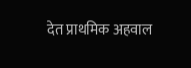देत प्राथमिक अहवाल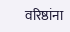वरिष्ठांना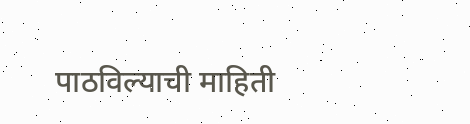पाठविल्याची माहिती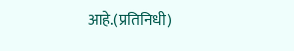आहे.(प्रतिनिधी)